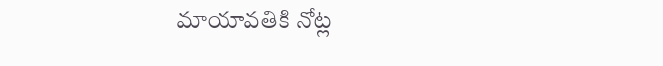మాయావతికి నోట్ల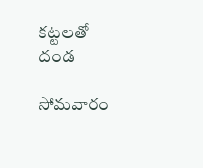కట్టలతో దండ

సోమవారం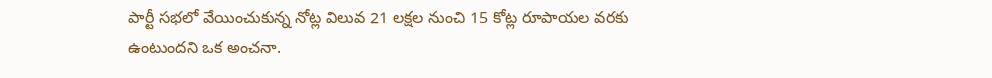పార్టీ సభలో వేయించుకున్న నోట్ల విలువ 21 లక్షల నుంచి 15 కోట్ల రూపాయల వరకు ఉంటుందని ఒక అంచనా.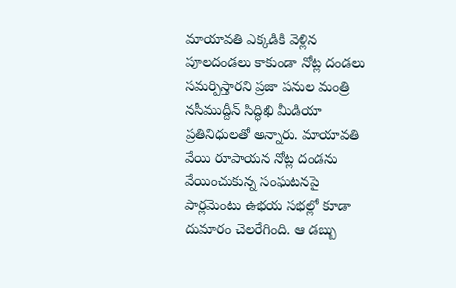మాయావతి ఎక్కడికి వెళ్లిన పూలదండలు కాకుండా నోట్ల దండలు సమర్పిస్తారని ప్రజా పనుల మంత్రి నసీముద్దీన్ సిద్ధిఖి మీడియా ప్రతినిధులతో అన్నారు. మాయావతి వేయి రూపాయన నోట్ల దండను వేయించుకున్న సంఘటనపై పార్లమెంటు ఉభయ సభల్లో కూడా దుమారం చెలరేగింది. ఆ డబ్బు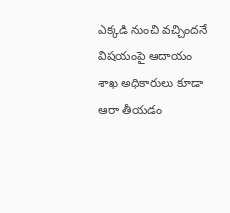ఎక్కడి నుంచి వచ్చిందనే విషయంపై ఆదాయం శాఖ అధికారులు కూడా ఆరా తీయడం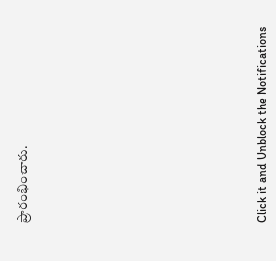ప్రారంభించారు.












Click it and Unblock the Notifications